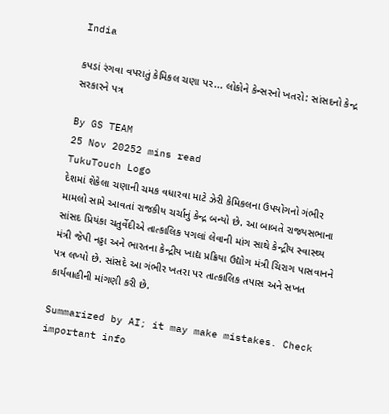India

કપડાં રંગવા વપરાતું કેમિકલ ચણા પર... લોકોને કેન્સરનો ખતરો: સાંસદનો કેન્દ્ર સરકારને પત્ર

By GS TEAM
25 Nov 20252 mins read
TukuTouch Logo
દેશમાં શેકેલા ચણાની ચમક વધારવા માટે ઝેરી કેમિકલના ઉપયોગનો ગંભીર મામલો સામે આવતાં રાજકીય ચર્ચાનું કેન્દ્ર બન્યો છે. આ બાબતે રાજ્યસભાના સાંસદ પ્રિયંકા ચતુર્વેદીએ તાત્કાલિક પગલાં લેવાની માંગ સાથે કેન્દ્રીય સ્વાસ્થ્ય મંત્રી જેપી નડ્ડા અને ભારતના કેન્દ્રીય ખાદ્ય પ્રક્રિયા ઉદ્યોગ મંત્રી ચિરાગ પાસવાનને પત્ર લખ્યો છે. સાંસદે આ ગંભીર ખતરા પર તાત્કાલિક તપાસ અને સખત કાર્યવાહીની માંગણી કરી છે.

Summarized by AI; it may make mistakes. Check important info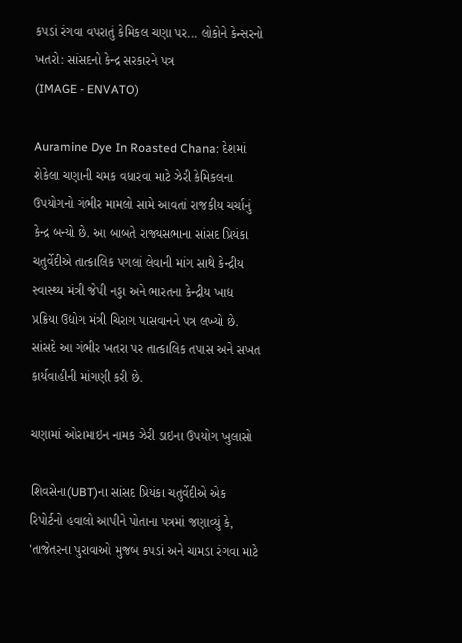કપડાં રંગવા વપરાતું કેમિકલ ચણા પર... લોકોને કેન્સરનો ખતરો: સાંસદનો કેન્દ્ર સરકારને પત્ર
(IMAGE - ENVATO)

Auramine Dye In Roasted Chana: દેશમાં શેકેલા ચણાની ચમક વધારવા માટે ઝેરી કેમિકલના ઉપયોગનો ગંભીર મામલો સામે આવતાં રાજકીય ચર્ચાનું કેન્દ્ર બન્યો છે. આ બાબતે રાજ્યસભાના સાંસદ પ્રિયંકા ચતુર્વેદીએ તાત્કાલિક પગલાં લેવાની માંગ સાથે કેન્દ્રીય સ્વાસ્થ્ય મંત્રી જેપી નડ્ડા અને ભારતના કેન્દ્રીય ખાદ્ય પ્રક્રિયા ઉદ્યોગ મંત્રી ચિરાગ પાસવાનને પત્ર લખ્યો છે. સાંસદે આ ગંભીર ખતરા પર તાત્કાલિક તપાસ અને સખત કાર્યવાહીની માંગણી કરી છે.

ચણામાં ઓરામાઇન નામક ઝેરી ડાઇના ઉપયોગ ખુલાસો

શિવસેના(UBT)ના સાંસદ પ્રિયંકા ચતુર્વેદીએ એક રિપોર્ટનો હવાલો આપીને પોતાના પત્રમાં જણાવ્યું કે, 'તાજેતરના પુરાવાઓ મુજબ કપડાં અને ચામડા રંગવા માટે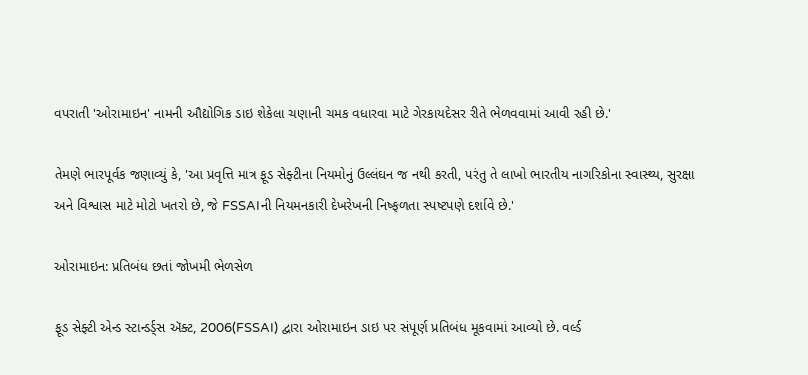વપરાતી 'ઓરામાઇન' નામની ઔદ્યોગિક ડાઇ શેકેલા ચણાની ચમક વધારવા માટે ગેરકાયદેસર રીતે ભેળવવામાં આવી રહી છે.'

તેમણે ભારપૂર્વક જણાવ્યું કે, 'આ પ્રવૃત્તિ માત્ર ફૂડ સેફ્ટીના નિયમોનું ઉલ્લંઘન જ નથી કરતી, પરંતુ તે લાખો ભારતીય નાગરિકોના સ્વાસ્થ્ય, સુરક્ષા અને વિશ્વાસ માટે મોટો ખતરો છે, જે FSSAIની નિયમનકારી દેખરેખની નિષ્ફળતા સ્પષ્ટપણે દર્શાવે છે.'

ઓરામાઇન: પ્રતિબંધ છતાં જોખમી ભેળસેળ

ફૂડ સેફ્ટી એન્ડ સ્ટાન્ડર્ડ્સ ઍક્ટ, 2006(FSSAI) દ્વારા ઓરામાઇન ડાઇ પર સંપૂર્ણ પ્રતિબંધ મૂકવામાં આવ્યો છે. વર્લ્ડ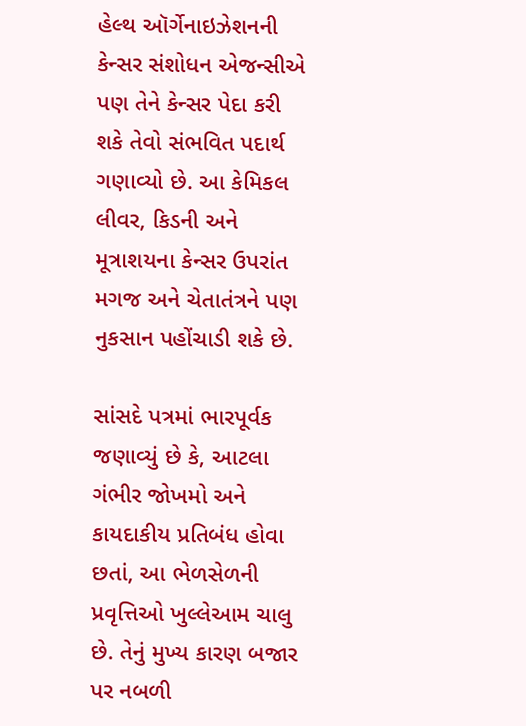હેલ્થ ઑર્ગેનાઇઝેશનની કેન્સર સંશોધન એજન્સીએ પણ તેને કેન્સર પેદા કરી શકે તેવો સંભવિત પદાર્થ ગણાવ્યો છે. આ કેમિકલ લીવર, કિડની અને મૂત્રાશયના કેન્સર ઉપરાંત મગજ અને ચેતાતંત્રને પણ નુકસાન પહોંચાડી શકે છે.

સાંસદે પત્રમાં ભારપૂર્વક જણાવ્યું છે કે, આટલા ગંભીર જોખમો અને કાયદાકીય પ્રતિબંધ હોવા છતાં, આ ભેળસેળની પ્રવૃત્તિઓ ખુલ્લેઆમ ચાલુ છે. તેનું મુખ્ય કારણ બજાર પર નબળી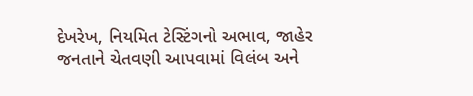દેખરેખ, નિયમિત ટેસ્ટિંગનો અભાવ, જાહેર જનતાને ચેતવણી આપવામાં વિલંબ અને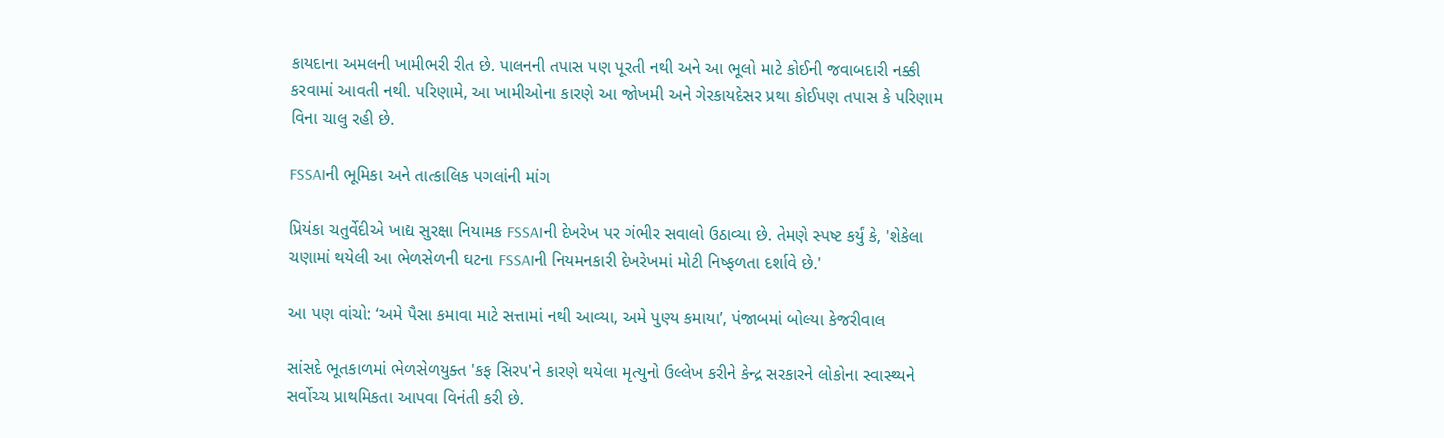કાયદાના અમલની ખામીભરી રીત છે. પાલનની તપાસ પણ પૂરતી નથી અને આ ભૂલો માટે કોઈની જવાબદારી નક્કી કરવામાં આવતી નથી. પરિણામે, આ ખામીઓના કારણે આ જોખમી અને ગેરકાયદેસર પ્રથા કોઈપણ તપાસ કે પરિણામ વિના ચાલુ રહી છે.

FSSAIની ભૂમિકા અને તાત્કાલિક પગલાંની માંગ

પ્રિયંકા ચતુર્વેદીએ ખાદ્ય સુરક્ષા નિયામક FSSAIની દેખરેખ પર ગંભીર સવાલો ઉઠાવ્યા છે. તેમણે સ્પષ્ટ કર્યું કે, 'શેકેલા ચણામાં થયેલી આ ભેળસેળની ઘટના FSSAIની નિયમનકારી દેખરેખમાં મોટી નિષ્ફળતા દર્શાવે છે.'

આ પણ વાંચો: ‘અમે પૈસા કમાવા માટે સત્તામાં નથી આવ્યા, અમે પુણ્ય કમાયા’, પંજાબમાં બોલ્યા કેજરીવાલ

સાંસદે ભૂતકાળમાં ભેળસેળયુક્ત 'કફ સિરપ'ને કારણે થયેલા મૃત્યુનો ઉલ્લેખ કરીને કેન્દ્ર સરકારને લોકોના સ્વાસ્થ્યને સર્વોચ્ચ પ્રાથમિકતા આપવા વિનંતી કરી છે.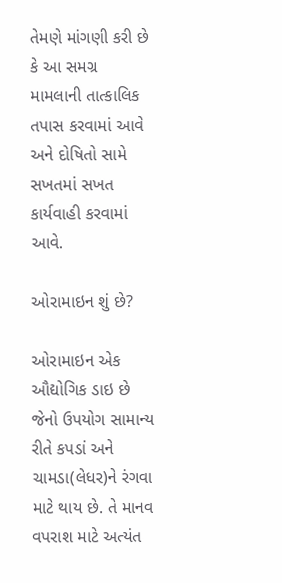તેમણે માંગણી કરી છે કે આ સમગ્ર મામલાની તાત્કાલિક તપાસ કરવામાં આવે અને દોષિતો સામે સખતમાં સખત કાર્યવાહી કરવામાં આવે.

ઓરામાઇન શું છે?

ઓરામાઇન એક ઔદ્યોગિક ડાઇ છે જેનો ઉપયોગ સામાન્ય રીતે કપડાં અને ચામડા(લેધર)ને રંગવા માટે થાય છે. તે માનવ વપરાશ માટે અત્યંત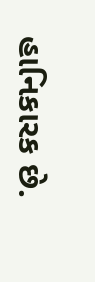હાનિકારક છે.